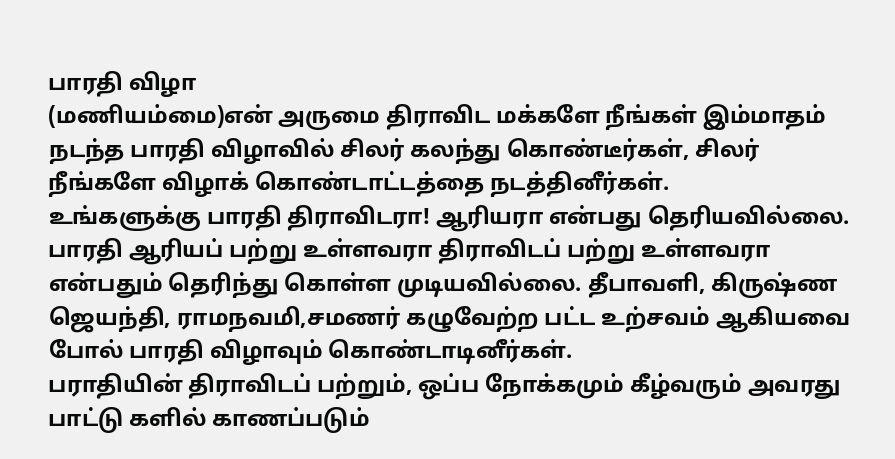பாரதி விழா
(மணியம்மை)என் அருமை திராவிட மக்களே நீங்கள் இம்மாதம் நடந்த பாரதி விழாவில் சிலர் கலந்து கொண்டீர்கள், சிலர் நீங்களே விழாக் கொண்டாட்டத்தை நடத்தினீர்கள்.
உங்களுக்கு பாரதி திராவிடரா! ஆரியரா என்பது தெரியவில்லை. பாரதி ஆரியப் பற்று உள்ளவரா திராவிடப் பற்று உள்ளவரா என்பதும் தெரிந்து கொள்ள முடியவில்லை. தீபாவளி, கிருஷ்ண ஜெயந்தி, ராமநவமி,சமணர் கழுவேற்ற பட்ட உற்சவம் ஆகியவை போல் பாரதி விழாவும் கொண்டாடினீர்கள்.
பராதியின் திராவிடப் பற்றும், ஒப்ப நோக்கமும் கீழ்வரும் அவரது பாட்டு களில் காணப்படும்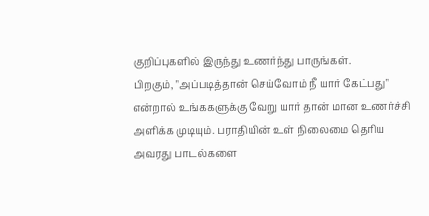குறிப்புகளில் இருந்து உணர்ந்து பாருங்கள்.
பிறகும், "அப்படித்தான் செய்வோம் நீ யார் கேட்பது"
என்றால் உங்ககளுக்கு வேறு யார் தான் மான உணர்ச்சி அளிக்க முடியும். பராதியின் உள் நிலைமை தெரிய அவரது பாடல்களை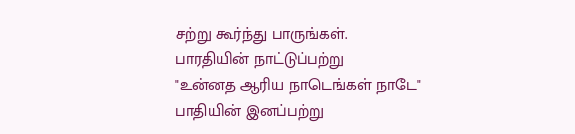சற்று கூர்ந்து பாருங்கள்.
பாரதியின் நாட்டுப்பற்று
"உன்னத ஆரிய நாடெங்கள் நாடே"
பாதியின் இனப்பற்று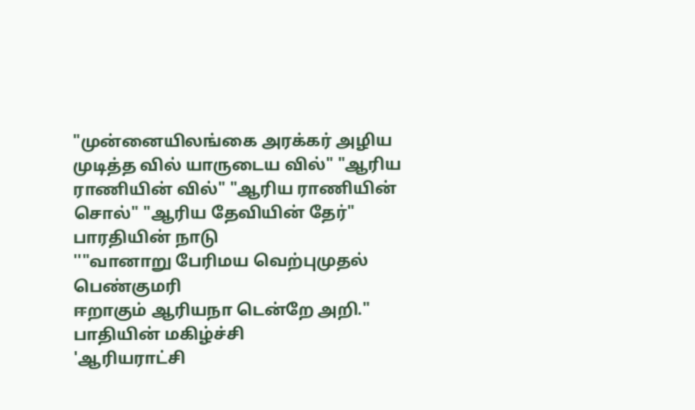"முன்னையிலங்கை அரக்கர் அழிய முடித்த வில் யாருடைய வில்" "ஆரிய ராணியின் வில்" "ஆரிய ராணியின் சொல்" "ஆரிய தேவியின் தேர்"
பாரதியின் நாடு
''"வானாறு பேரிமய வெற்புமுதல் பெண்குமரி
ஈறாகும் ஆரியநா டென்றே அறி."
பாதியின் மகிழ்ச்சி
'ஆரியராட்சி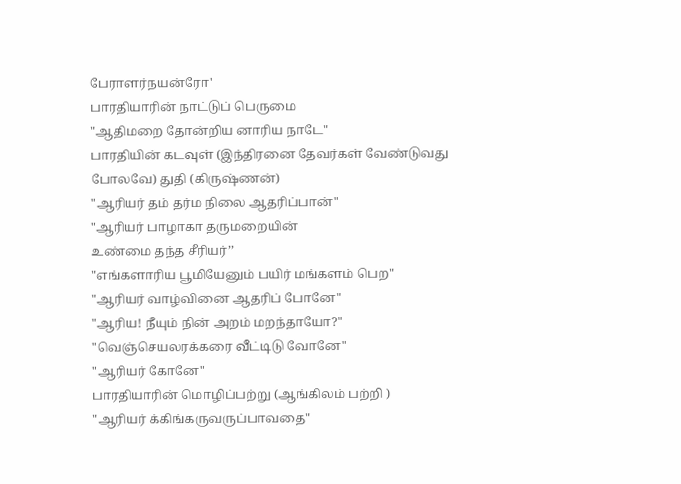பேராளர்நயன்ரோ'
பாரதியாரின் நாட்டுப் பெருமை
"ஆதிமறை தோன்றிய னாரிய நாடே"
பாரதியின் கடவுள் (இந்திரனை தேவர்கள் வேண்டுவது போலவே) துதி (கிருஷ்ணன்)
"ஆரியர் தம் தர்ம நிலை ஆதரிப்பான்"
"ஆரியர் பாழாகா தருமறையின்
உண்மை தந்த சீரியர்’’
"எங்களாரிய பூமியேனும் பயிர் மங்களம் பெற"
"ஆரியர் வாழ்வினை ஆதரிப் போனே"
"ஆரிய! நீயும் நின் அறம் மறந்தாயோ?"
"வெஞ்செயலரக்கரை வீட்டிடு வோனே"
"ஆரியர் கோனே"
பாரதியாரின் மொழிப்பற்று (ஆங்கிலம் பற்றி )
"ஆரியர் க்கிங்கருவருப்பாவதை"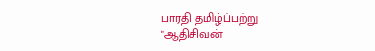பாரதி தமிழ்ப்பற்று
"ஆதிசிவன்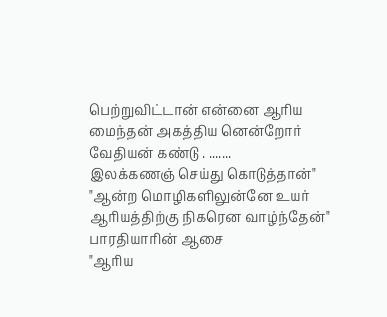பெற்றுவிட்டான் என்னை ஆரிய மைந்தன் அகத்திய னென்றோர்
வேதியன் கண்டு . .......
இலக்கணஞ் செய்து கொடுத்தான்"
"ஆன்ற மொழிகளிலுன்னே உயர் ஆரியத்திற்கு நிகரென வாழ்ந்தேன்"
பாரதியாரின் ஆசை
"ஆரிய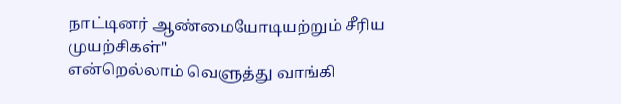நாட்டினர் ஆண்மையோடியற்றும் சீரிய முயற்சிகள்"
என்றெல்லாம் வெளுத்து வாங்கி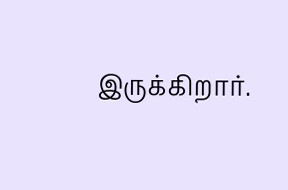இருக்கிறார்.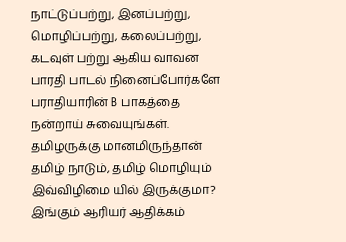நாட்டுப்பற்று, இனப்பற்று, மொழிப்பற்று, கலைப்பற்று, கடவுள் பற்று ஆகிய வாவன பாரதி பாடல் நினைப்போர்களே பராதியாரின் B பாகத்தை நன்றாய் சுவையுங்கள்.
தமிழருக்கு மானமிருந்தான் தமிழ் நாடும், தமிழ் மொழியும் இவ்விழிமை யில் இருக்குமா? இங்கும் ஆரியர் ஆதிக்கம்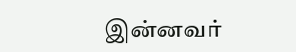இன்னவர்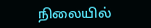நிலையில்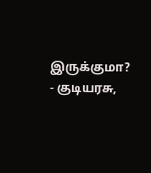இருக்குமா?
- குடியரசு,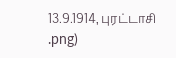13.9.1914, புரட்டாசி
.png)